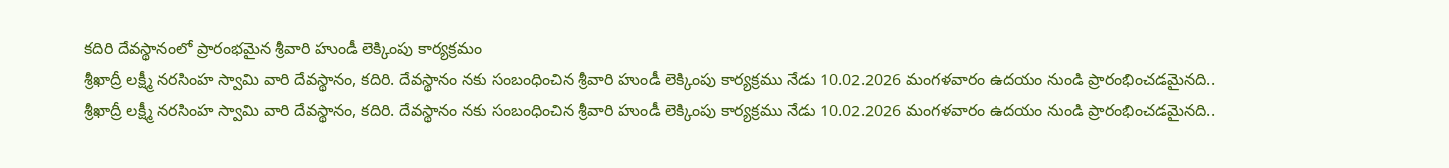కదిరి దేవస్థానంలో ప్రారంభమైన శ్రీవారి హుండీ లెక్కింపు కార్యక్రమం
శ్రీఖాద్రీ లక్ష్మీ నరసింహ స్వామి వారి దేవస్థానం, కదిరి. దేవస్థానం నకు సంబంధించిన శ్రీవారి హుండీ లెక్కింపు కార్యక్రము నేడు 10.02.2026 మంగళవారం ఉదయం నుండి ప్రారంభించడమైనది..
శ్రీఖాద్రీ లక్ష్మీ నరసింహ స్వామి వారి దేవస్థానం, కదిరి. దేవస్థానం నకు సంబంధించిన శ్రీవారి హుండీ లెక్కింపు కార్యక్రము నేడు 10.02.2026 మంగళవారం ఉదయం నుండి ప్రారంభించడమైనది..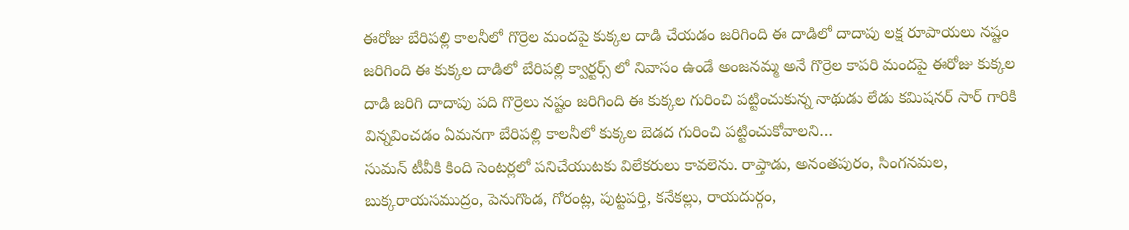ఈరోజు బేరిపల్లి కాలనీలో గొర్రెల మందపై కుక్కల దాడి చేయడం జరిగింది ఈ దాడిలో దాదాపు లక్ష రూపాయలు నష్టం జరిగింది ఈ కుక్కల దాడిలో బేరిపల్లి క్వార్టర్స్ లో నివాసం ఉండే అంజనమ్మ అనే గొర్రెల కాపరి మందపై ఈరోజు కుక్కల దాడి జరిగి దాదాపు పది గొర్రెలు నష్టం జరిగింది ఈ కుక్కల గురించి పట్టించుకున్న నాథుడు లేడు కమిషనర్ సార్ గారికి విన్నవించడం ఏమనగా బేరిపల్లి కాలనీలో కుక్కల బెడద గురించి పట్టించుకోవాలని…
సుమన్ టీవీకి కింది సెంటర్లలో పనిచేయుటకు విలేకరులు కావలెను. రాప్తాడు, అనంతపురం, సింగనమల, బుక్కరాయసముద్రం, పెనుగొండ, గోరంట్ల, పుట్టపర్తి, కనేకల్లు, రాయదుర్గం,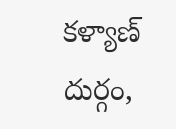కళ్యాణ్ దుర్గం,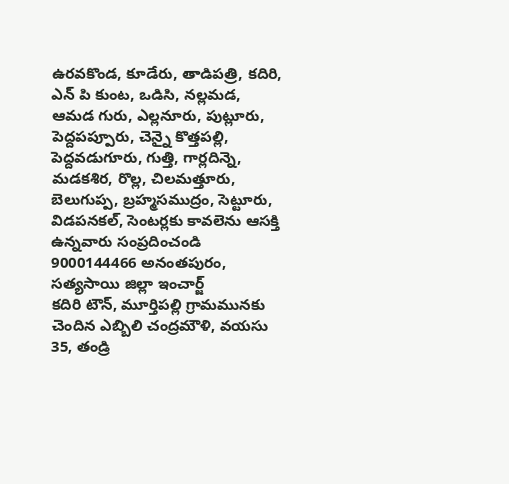ఉరవకొండ, కూడేరు, తాడిపత్రి, కదిరి, ఎన్ పి కుంట, ఒడిసి, నల్లమడ, ఆమడ గురు, ఎల్లనూరు, పుట్లూరు, పెద్దపప్పూరు, చెన్నై కొత్తపల్లి, పెద్దవడుగూరు, గుత్తి, గార్లదిన్నె, మడకశిర, రొల్ల, చిలమత్తూరు, బెలుగుప్ప, బ్రహ్మసముద్రం, సెట్టూరు, విడపనకల్, సెంటర్లకు కావలెను ఆసక్తి ఉన్నవారు సంప్రదించండి 9000144466 అనంతపురం, సత్యసాయి జిల్లా ఇంచార్జ్
కదిరి టౌన్, మూర్తిపల్లి గ్రామమునకు చెందిన ఎబ్బిలి చంద్రమౌళి, వయసు 35, తండ్రి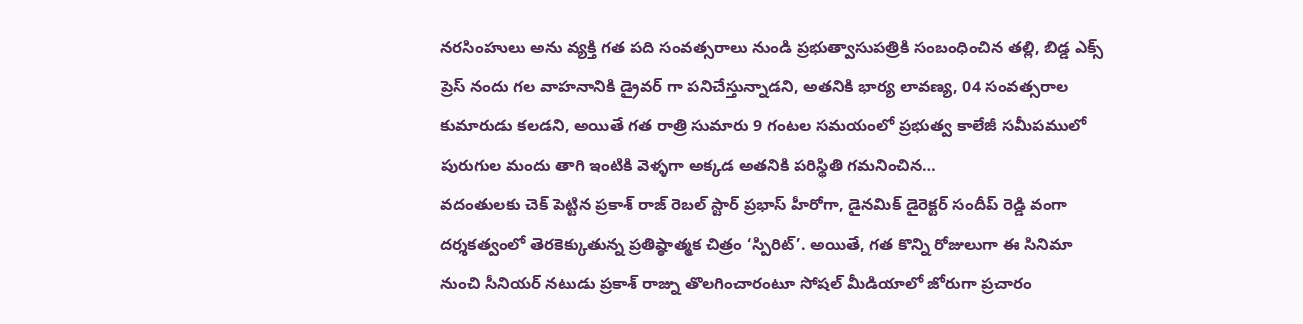నరసింహులు అను వ్యక్తి గత పది సంవత్సరాలు నుండి ప్రభుత్వాసుపత్రికి సంబంధించిన తల్లి, బిడ్డ ఎక్స్ ప్రెస్ నందు గల వాహనానికి డ్రైవర్ గా పనిచేస్తున్నాడని, అతనికి భార్య లావణ్య, 04 సంవత్సరాల కుమారుడు కలడని, అయితే గత రాత్రి సుమారు 9 గంటల సమయంలో ప్రభుత్వ కాలేజీ సమీపములో పురుగుల మందు తాగి ఇంటికి వెళ్ళగా అక్కడ అతనికి పరిస్థితి గమనించిన…
వదంతులకు చెక్ పెట్టిన ప్రకాశ్ రాజ్ రెబల్ స్టార్ ప్రభాస్ హీరోగా, డైనమిక్ డైరెక్టర్ సందీప్ రెడ్డి వంగా దర్శకత్వంలో తెరకెక్కుతున్న ప్రతిష్ఠాత్మక చిత్రం ‘స్పిరిట్’. అయితే, గత కొన్ని రోజులుగా ఈ సినిమా నుంచి సీనియర్ నటుడు ప్రకాశ్ రాజ్ను తొలగించారంటూ సోషల్ మీడియాలో జోరుగా ప్రచారం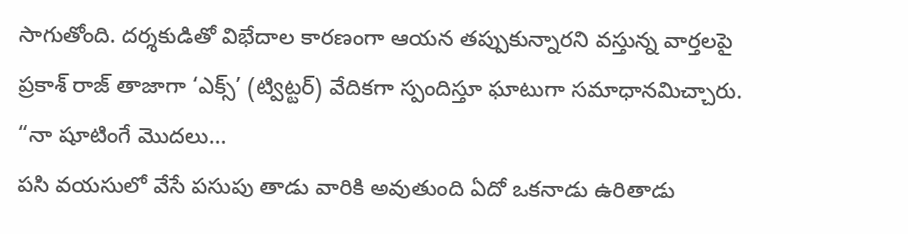సాగుతోంది. దర్శకుడితో విభేదాల కారణంగా ఆయన తప్పుకున్నారని వస్తున్న వార్తలపై ప్రకాశ్ రాజ్ తాజాగా ‘ఎక్స్’ (ట్విట్టర్) వేదికగా స్పందిస్తూ ఘాటుగా సమాధానమిచ్చారు. “నా షూటింగే మొదలు…
పసి వయసులో వేసే పసుపు తాడు వారికి అవుతుంది ఏదో ఒకనాడు ఉరితాడు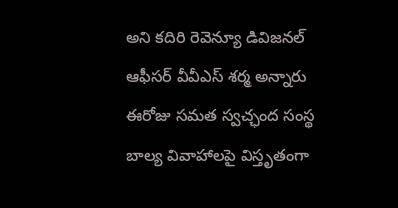అని కదిరి రెవెన్యూ డివిజనల్ ఆఫీసర్ వీవీఎస్ శర్మ అన్నారు ఈరోజు సమత స్వచ్ఛంద సంస్థ బాల్య వివాహాలపై విస్తృతంగా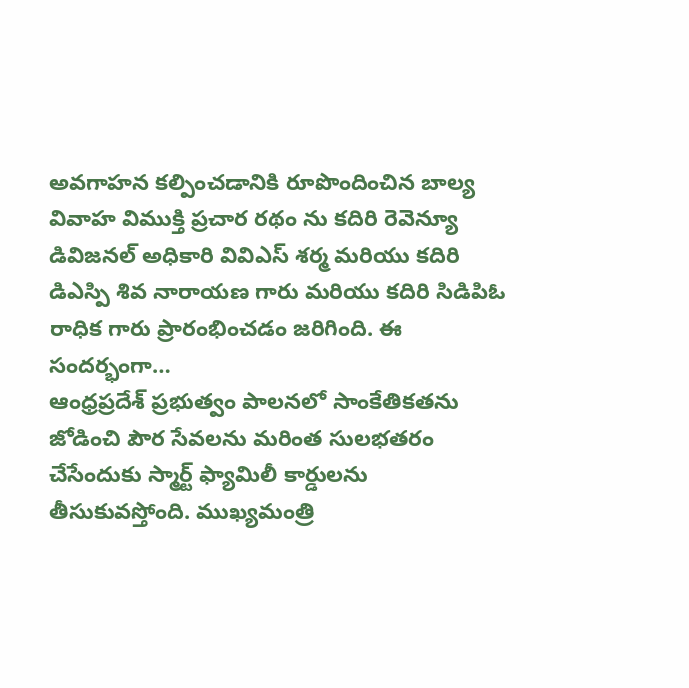అవగాహన కల్పించడానికి రూపొందించిన బాల్య వివాహ విముక్తి ప్రచార రథం ను కదిరి రెవెన్యూ డివిజనల్ అధికారి వివిఎస్ శర్మ మరియు కదిరి డిఎస్పి శివ నారాయణ గారు మరియు కదిరి సిడిపిఓ రాధిక గారు ప్రారంభించడం జరిగింది. ఈ సందర్భంగా…
ఆంధ్రప్రదేశ్ ప్రభుత్వం పాలనలో సాంకేతికతను జోడించి పౌర సేవలను మరింత సులభతరం చేసేందుకు స్మార్ట్ ఫ్యామిలీ కార్డులను తీసుకువస్తోంది. ముఖ్యమంత్రి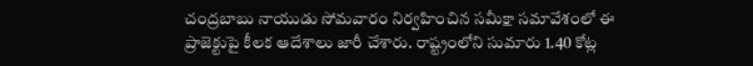చంద్రబాబు నాయుడు సోమవారం నిర్వహించిన సమీక్షా సమావేశంలో ఈ ప్రాజెక్టుపై కీలక ఆదేశాలు జారీ చేశారు. రాష్ట్రంలోని సుమారు 1.40 కోట్ల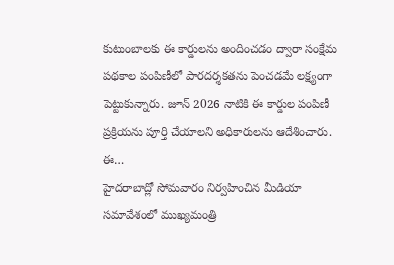కుటుంబాలకు ఈ కార్డులను అందించడం ద్వారా సంక్షేమ పథకాల పంపిణీలో పారదర్శకతను పెంచడమే లక్ష్యంగా పెట్టుకున్నారు. జూన్ 2026 నాటికి ఈ కార్డుల పంపిణీ ప్రక్రియను పూర్తి చేయాలని అధికారులను ఆదేశించారు. ఈ…
హైదరాబాద్లో సోమవారం నిర్వహించిన మీడియా సమావేశంలో ముఖ్యమంత్రి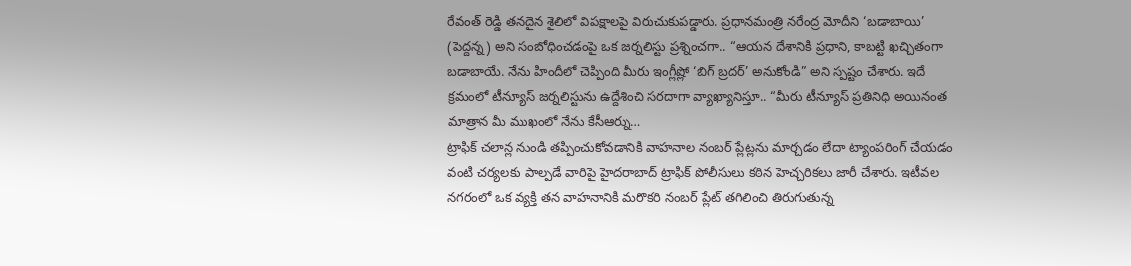రేవంత్ రెడ్డి తనదైన శైలిలో విపక్షాలపై విరుచుకుపడ్డారు. ప్రధానమంత్రి నరేంద్ర మోదీని ‘బడాబాయి’ (పెద్దన్న) అని సంబోధించడంపై ఒక జర్నలిస్టు ప్రశ్నించగా.. “ఆయన దేశానికి ప్రధాని, కాబట్టి ఖచ్చితంగా బడాబాయే. నేను హిందీలో చెప్పింది మీరు ఇంగ్లీష్లో ‘బిగ్ బ్రదర్’ అనుకోండి” అని స్పష్టం చేశారు. ఇదే క్రమంలో టీన్యూస్ జర్నలిస్టును ఉద్దేశించి సరదాగా వ్యాఖ్యానిస్తూ.. “మీరు టీన్యూస్ ప్రతినిధి అయినంత మాత్రాన మీ ముఖంలో నేను కేసీఆర్ను…
ట్రాఫిక్ చలాన్ల నుండి తప్పించుకోవడానికి వాహనాల నంబర్ ప్లేట్లను మార్చడం లేదా ట్యాంపరింగ్ చేయడం వంటి చర్యలకు పాల్పడే వారిపై హైదరాబాద్ ట్రాఫిక్ పోలీసులు కఠిన హెచ్చరికలు జారీ చేశారు. ఇటీవల నగరంలో ఒక వ్యక్తి తన వాహనానికి మరొకరి నంబర్ ప్లేట్ తగిలించి తిరుగుతున్న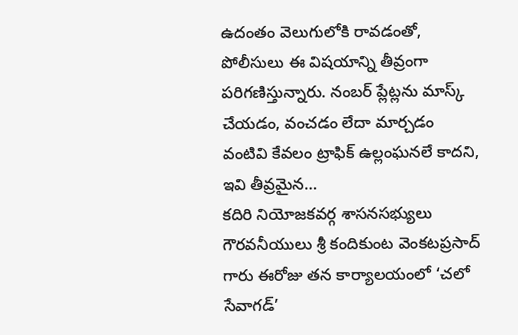ఉదంతం వెలుగులోకి రావడంతో, పోలీసులు ఈ విషయాన్ని తీవ్రంగా పరిగణిస్తున్నారు. నంబర్ ప్లేట్లను మాస్క్ చేయడం, వంచడం లేదా మార్చడం వంటివి కేవలం ట్రాఫిక్ ఉల్లంఘనలే కాదని, ఇవి తీవ్రమైన…
కదిరి నియోజకవర్గ శాసనసభ్యులు గౌరవనీయులు శ్రీ కందికుంట వెంకటప్రసాద్ గారు ఈరోజు తన కార్యాలయంలో ‘చలో సేవాగడ్’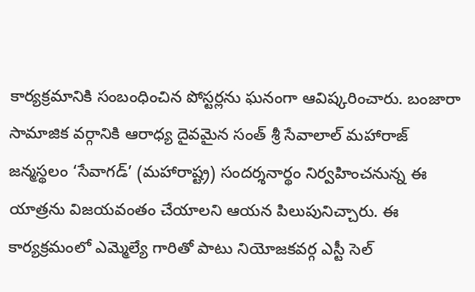కార్యక్రమానికి సంబంధించిన పోస్టర్లను ఘనంగా ఆవిష్కరించారు. బంజారా సామాజిక వర్గానికి ఆరాధ్య దైవమైన సంత్ శ్రీ సేవాలాల్ మహారాజ్ జన్మస్థలం ‘సేవాగడ్’ (మహారాష్ట్ర) సందర్శనార్థం నిర్వహించనున్న ఈ యాత్రను విజయవంతం చేయాలని ఆయన పిలుపునిచ్చారు. ఈ కార్యక్రమంలో ఎమ్మెల్యే గారితో పాటు నియోజకవర్గ ఎస్టీ సెల్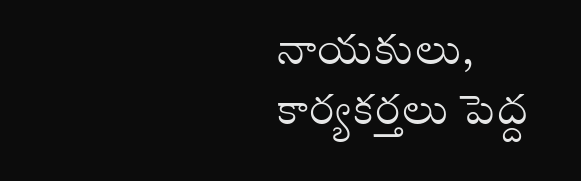నాయకులు, కార్యకర్తలు పెద్ద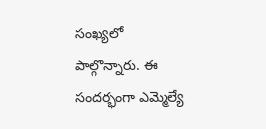సంఖ్యలో పాల్గొన్నారు. ఈ సందర్భంగా ఎమ్మెల్యే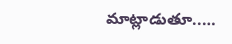మాట్లాడుతూ..…